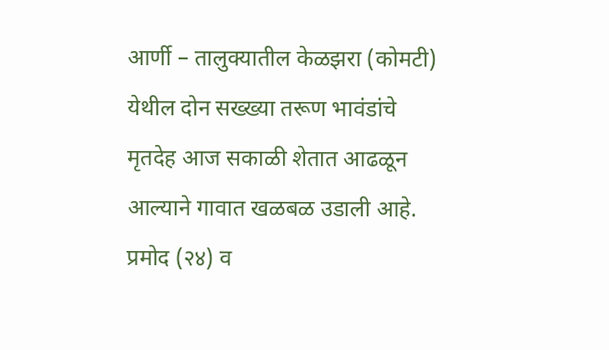आर्णी – तालुक्यातील केळझरा (कोमटी) येथील दोन सख्ख्या तरूण भावंडांचे मृतदेह आज सकाळी शेतात आढळून आल्याने गावात खळबळ उडाली आहे. प्रमोद (२४) व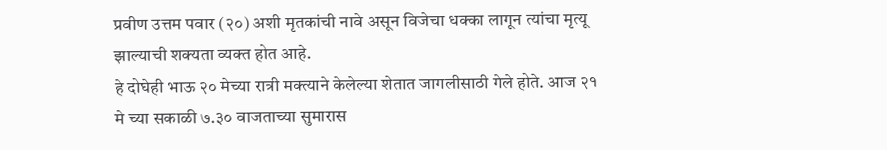प्रवीण उत्तम पवार (२०) अशी मृतकांची नावे असून विजेचा धक्का लागून त्यांचा मृत्यू झाल्याची शक्यता व्यक्त होत आहे.
हे दोघेही भाऊ २० मेच्या रात्री मक्त्याने केलेल्या शेतात जागलीसाठी गेले होते. आज २१ मे च्या सकाळी ७.३० वाजताच्या सुमारास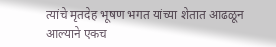त्यांचे मृतदेह भूषण भगत यांच्या शेतात आढळून आल्याने एकच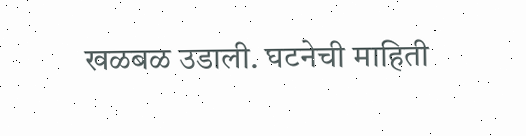खळबळ उडाली. घटनेची माहिती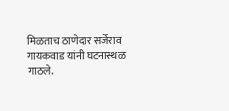मिळताच ठाणेदार सर्जेराव गायकवाड यांनी घटनास्थळ गाठले.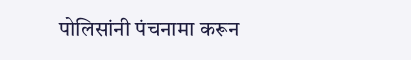पोलिसांनी पंचनामा करून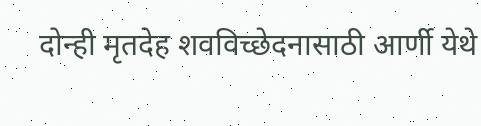दोन्ही मृतदेह शवविच्छेदनासाठी आर्णी येथे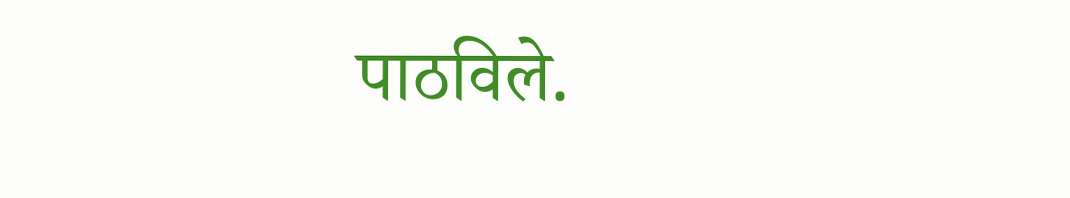पाठविले.